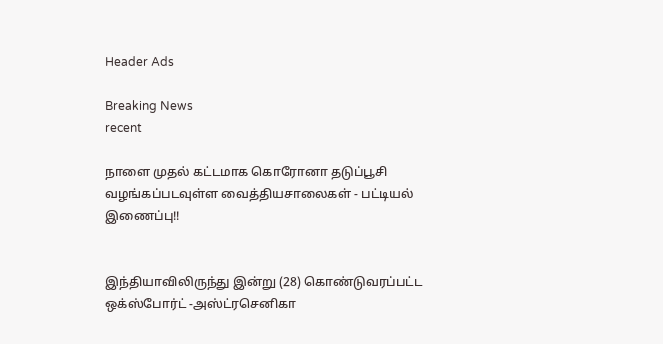Header Ads

Breaking News
recent

நாளை முதல் கட்டமாக கொரோனா தடுப்பூசி வழங்கப்படவுள்ள வைத்தியசாலைகள் - பட்டியல் இணைப்பு!!


இந்தியாவிலிருந்து இன்று (28) கொண்டுவரப்பட்ட ஒக்ஸ்போர்ட் -அஸ்ட்ரசெனிகா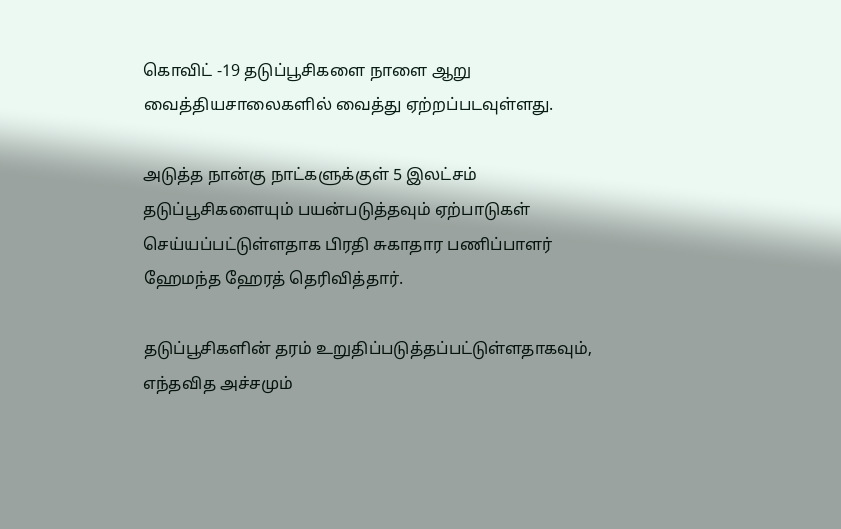கொவிட் -19 தடுப்பூசிகளை நாளை ஆறு வைத்தியசாலைகளில் வைத்து ஏற்றப்படவுள்ளது.

அடுத்த நான்கு நாட்களுக்குள் 5 இலட்சம் தடுப்பூசிகளையும் பயன்படுத்தவும் ஏற்பாடுகள் செய்யப்பட்டுள்ளதாக பிரதி சுகாதார பணிப்பாளர் ஹேமந்த ஹேரத் தெரிவித்தார்.

தடுப்பூசிகளின் தரம் உறுதிப்படுத்தப்பட்டுள்ளதாகவும், எந்தவித அச்சமும்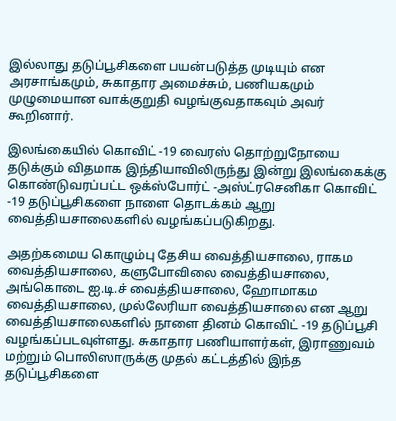இல்லாது தடுப்பூசிகளை பயன்படுத்த முடியும் என அரசாங்கமும், சுகாதார அமைச்சும், பணியகமும் முழுமையான வாக்குறுதி வழங்குவதாகவும் அவர் கூறினார்.

இலங்கையில் கொவிட் -19 வைரஸ் தொற்றுநோயை தடுக்கும் விதமாக இந்தியாவிலிருந்து இன்று இலங்கைக்கு கொண்டுவரப்பட்ட ஒக்ஸ்போர்ட் -அஸ்ட்ரசெனிகா கொவிட் -19 தடுப்பூசிகளை நாளை தொடக்கம் ஆறு வைத்தியசாலைகளில் வழங்கப்படுகிறது.

அதற்கமைய கொழும்பு தேசிய வைத்தியசாலை, ராகம வைத்தியசாலை, களுபோவிலை வைத்தியசாலை, அங்கொடை ஐ.டி.ச் வைத்தியசாலை, ஹோமாகம வைத்தியசாலை, முல்லேரியா வைத்தியசாலை என ஆறு வைத்தியசாலைகளில் நாளை தினம் கொவிட் -19 தடுப்பூசி வழங்கப்படவுள்ளது. சுகாதார பணியாளர்கள், இராணுவம் மற்றும் பொலிஸாருக்கு முதல் கட்டத்தில் இந்த தடுப்பூசிகளை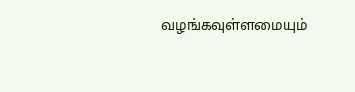வழங்கவுள்ளமையும்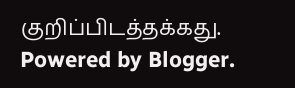குறிப்பிடத்தக்கது.
Powered by Blogger.